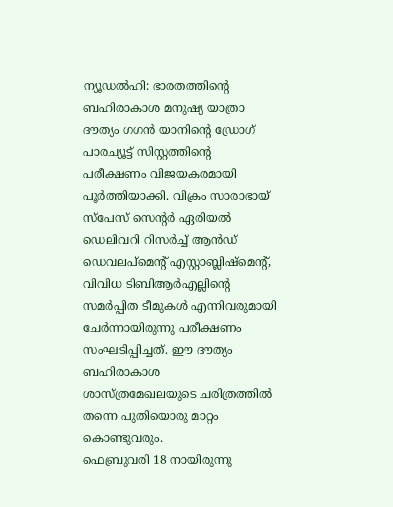ന്യൂഡൽഹി: ഭാരതത്തിന്റെ ബഹിരാകാശ മനുഷ്യ യാത്രാ ദൗത്യം ഗഗൻ യാനിന്റെ ഡ്രോഗ് പാരച്യൂട്ട് സിസ്റ്റത്തിന്റെ പരീക്ഷണം വിജയകരമായി പൂർത്തിയാക്കി. വിക്രം സാരാഭായ് സ്പേസ് സെന്റർ ഏരിയൽ ഡെലിവറി റിസർച്ച് ആൻഡ് ഡെവലപ്മെന്റ് എസ്റ്റാബ്ലിഷ്മെന്റ്, വിവിധ ടിബിആർഎല്ലിന്റെ സമർപ്പിത ടീമുകൾ എന്നിവരുമായി ചേർന്നായിരുന്നു പരീക്ഷണം സംഘടിപ്പിച്ചത്. ഈ ദൗത്യം ബഹിരാകാശ ശാസ്ത്രമേഖലയുടെ ചരിത്രത്തിൽ തന്നെ പുതിയൊരു മാറ്റം കൊണ്ടുവരും.
ഫെബ്രുവരി 18 നായിരുന്നു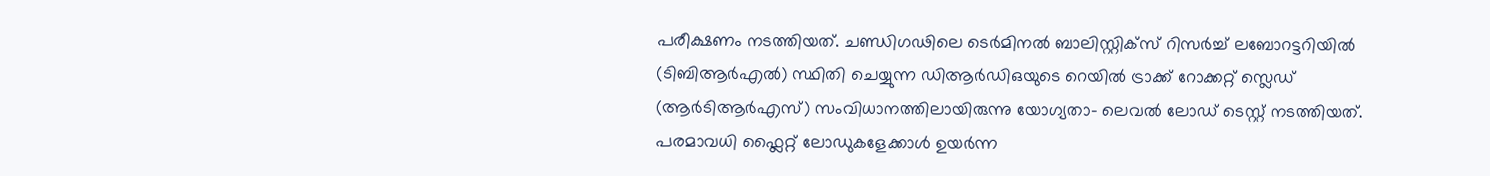പരീക്ഷണം നടത്തിയത്. ചണ്ഡിഗഢിലെ ടെർമിനൽ ബാലിസ്റ്റിക്സ് റിസർച്ച് ലബോറട്ടറിയിൽ (ടിബിആർഎൽ) സ്ഥിതി ചെയ്യുന്ന ഡിആർഡിഒയുടെ റെയിൽ ട്രാക്ക് റോക്കറ്റ് സ്ലെഡ് (ആർടിആർഎസ്) സംവിധാനത്തിലായിരുന്നു യോഗ്യതാ- ലെവൽ ലോഡ് ടെസ്റ്റ് നടത്തിയത്. പരമാവധി ഫ്ലൈറ്റ് ലോഡുകളേക്കാൾ ഉയർന്ന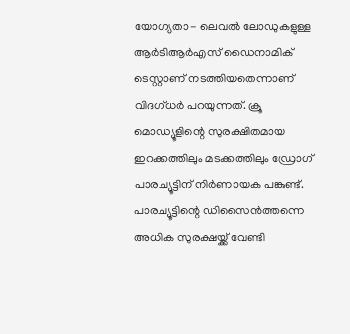യോഗ്യതാ- ലെവൽ ലോഡുകളുള്ള ആർടിആർഎസ് ഡൈനാമിക് ടെസ്റ്റാണ് നടത്തിയതെന്നാണ് വിദഗ്ധർ പറയുന്നത്. ക്രൂ മൊഡ്യൂളിന്റെ സുരക്ഷിതമായ ഇറക്കത്തിലും മടക്കത്തിലും ഡ്രോഗ് പാരച്യൂട്ടിന് നിർണായക പങ്കുണ്ട്. പാരച്യൂട്ടിന്റെ ഡിസൈൻത്തന്നെ അധിക സുരക്ഷയ്ക്ക് വേണ്ടി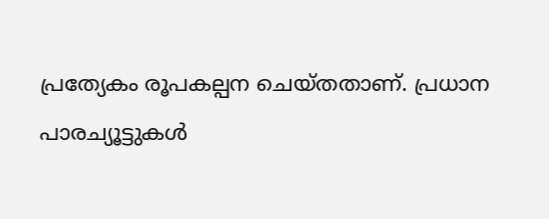പ്രത്യേകം രൂപകല്പന ചെയ്തതാണ്. പ്രധാന പാരച്യൂട്ടുകൾ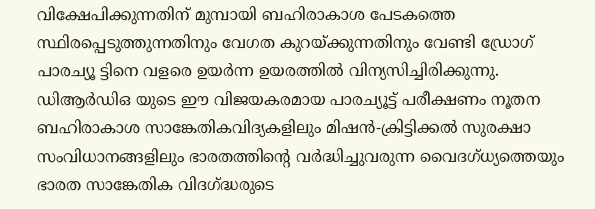വിക്ഷേപിക്കുന്നതിന് മുമ്പായി ബഹിരാകാശ പേടകത്തെ സ്ഥിരപ്പെടുത്തുന്നതിനും വേഗത കുറയ്ക്കുന്നതിനും വേണ്ടി ഡ്രോഗ് പാരച്യൂ ട്ടിനെ വളരെ ഉയർന്ന ഉയരത്തിൽ വിന്യസിച്ചിരിക്കുന്നു.
ഡിആർഡിഒ യുടെ ഈ വിജയകരമായ പാരച്യൂട്ട് പരീക്ഷണം നൂതന ബഹിരാകാശ സാങ്കേതികവിദ്യകളിലും മിഷൻ-ക്രിട്ടിക്കൽ സുരക്ഷാ സംവിധാനങ്ങളിലും ഭാരതത്തിന്റെ വർദ്ധിച്ചുവരുന്ന വൈദഗ്ധ്യത്തെയും ഭാരത സാങ്കേതിക വിദഗ്ദ്ധരുടെ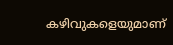കഴിവുകളെയുമാണ്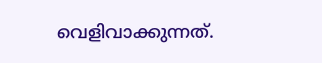വെളിവാക്കുന്നത്.